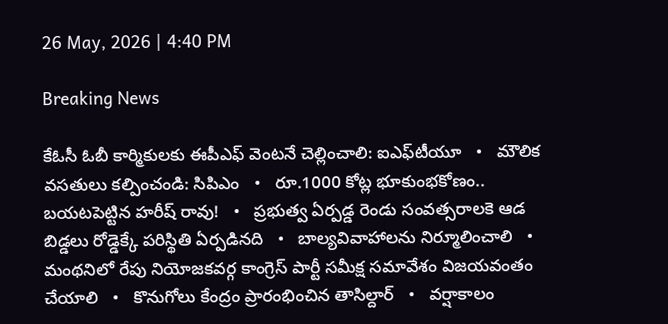26 May, 2026 | 4:40 PM

Breaking News

కేఓసీ ఓబీ కార్మికులకు ఈపీఎఫ్ వెంటనే చెల్లించాలి: ఐఎఫ్‌టీయూ   •   మౌలిక వసతులు కల్పించండి: సిపిఎం   •   రూ.1000 కోట్ల భూకుంభకోణం.. బయటపెట్టిన హరీష్ రావు!   •   ప్రభుత్వ ఏర్పడ్డ రెండు సంవత్సరాలకె ఆడ బిడ్డలు రోడ్డెక్కే పరిస్థితి ఏర్పడినది   •   బాల్యవివాహాలను నిర్మూలించాలి   •   మంథనిలో రేపు నియోజకవర్గ కాంగ్రెస్ పార్టీ సమీక్ష సమావేశం విజయవంతం చేయాలి   •   కొనుగోలు కేంద్రం ప్రారంభించిన తాసిల్దార్   •   వర్షాకాలం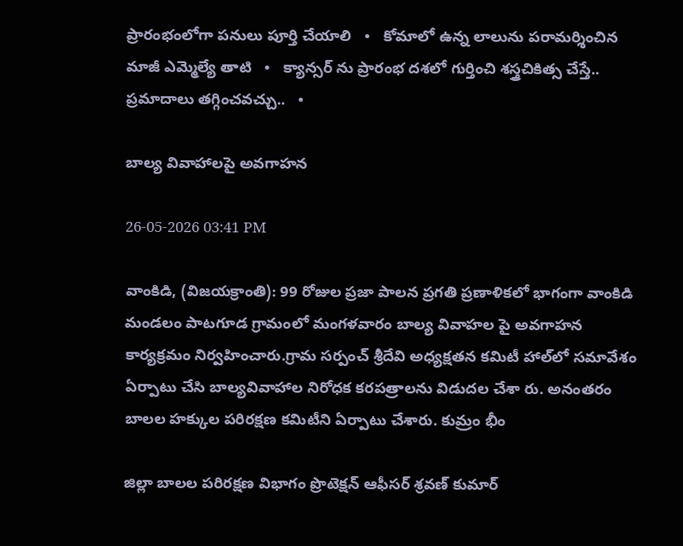ప్రారంభంలోగా పనులు పూర్తి చేయాలి   •   కోమాలో ఉన్న లాలును పరామర్శించిన మాజీ ఎమ్మెల్యే తాటి   •   క్యాన్సర్ ను ప్రారంభ దశలో గుర్తించి శస్త్రచికిత్స చేస్తే.. ప్రమాదాలు తగ్గించవచ్చు..   •

బాల్య వివాహాలపై అవగాహన

26-05-2026 03:41 PM

వాంకిడి, (విజయక్రాంతి): 99 రోజుల ప్రజా పాలన ప్రగతి ప్రణాళికలో భాగంగా వాంకిడి మండలం పాటగూడ గ్రామంలో మంగళవారం బాల్య వివాహల పై అవగాహన కార్యక్రమం నిర్వహించారు.గ్రామ సర్పంచ్ శ్రీదేవి అధ్యక్షతన కమిటీ హాల్‌లో సమావేశం ఏర్పాటు చేసి బాల్యవివాహాల నిరోధక కరపత్రాలను విడుదల చేశా రు. అనంతరం బాలల హక్కుల పరిరక్షణ కమిటీని ఏర్పాటు చేశారు. కుమ్రం భీం

జిల్లా బాలల పరిరక్షణ విభాగం ప్రొటెక్షన్ ఆఫీసర్ శ్రవణ్ కుమార్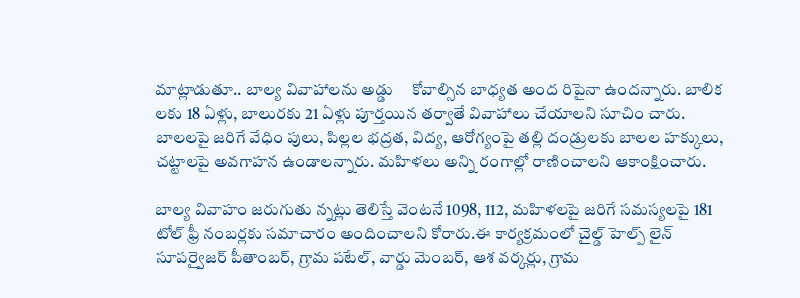మాట్లాడుతూ.. బాల్య వివాహాలను అడ్డు     కోవాల్సిన బాధ్యత అంద రిపైనా ఉందన్నారు. బాలిక లకు 18 ఏళ్లు, బాలురకు 21 ఏళ్లు పూర్తయిన తర్వాతే వివాహాలు చేయాలని సూచిం చారు. బాలలపై జరిగే వేధిం పులు, పిల్లల భద్రత, విద్య, ఆరోగ్యంపై తల్లి దండ్రులకు బాలల హక్కులు, చట్టాలపై అవగాహన ఉండాలన్నారు. మహిళలు అన్ని రంగాల్లో రాణించాలని ఆకాంక్షించారు.

బాల్య వివాహం జరుగుతు న్నట్లు తెలిస్తే వెంటనే 1098, 112, మహిళలపై జరిగే సమస్యలపై 181 టోల్ ఫ్రీ నంబర్లకు సమాచారం అందించాలని కోరారు.ఈ కార్యక్రమంలో చైల్డ్ హెల్ప్ లైన్ సూపర్వైజర్ పీతాంబర్, గ్రామ పటేల్, వార్డు మెంబర్, ఆశ వర్కర్లు, గ్రామ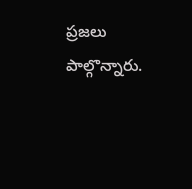ప్రజలు పాల్గొన్నారు.